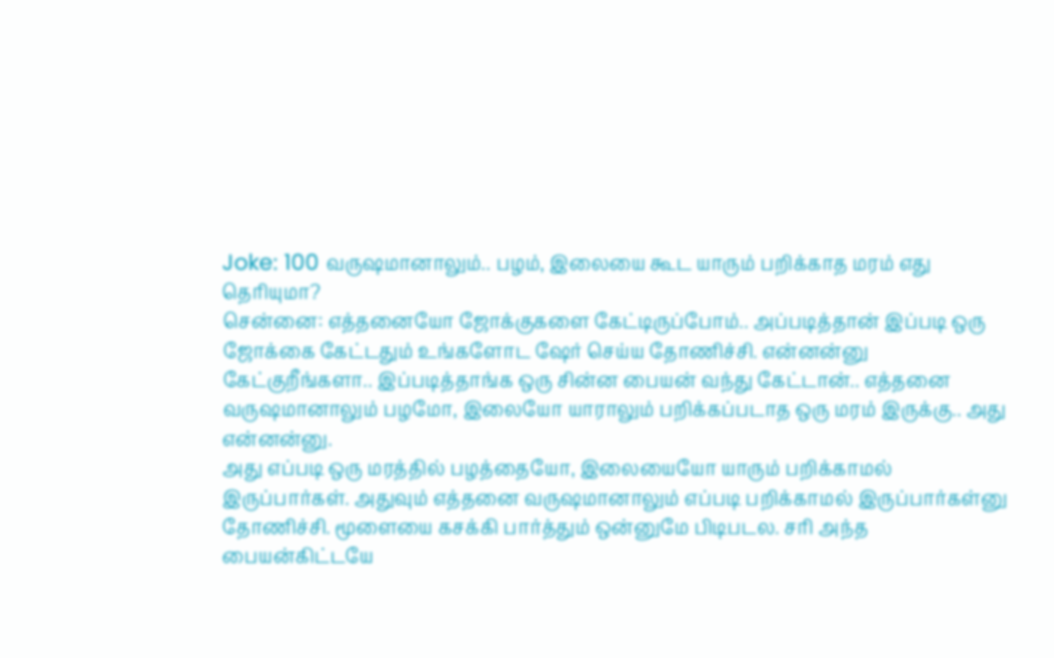Joke: 100 வருஷமானாலும்.. பழம், இலையை கூட யாரும் பறிக்காத மரம் எது தெரியுமா?
சென்னை: எத்தனையோ ஜோக்குகளை கேட்டிருப்போம்.. அப்படித்தான் இப்படி ஒரு ஜோக்கை கேட்டதும் உங்களோட ஷேர் செய்ய தோணிச்சி. என்னன்னு கேட்குறீங்களா.. இப்படித்தாங்க ஒரு சின்ன பையன் வந்து கேட்டான்.. எத்தனை வருஷமானாலும் பழமோ, இலையோ யாராலும் பறிக்கப்படாத ஒரு மரம் இருக்கு.. அது என்னன்னு.
அது எப்படி ஒரு மரத்தில் பழத்தையோ, இலையையோ யாரும் பறிக்காமல் இருப்பார்கள். அதுவும் எத்தனை வருஷமானாலும் எப்படி பறிக்காமல் இருப்பார்கள்னு தோணிச்சி. மூளையை கசக்கி பார்த்தும் ஒன்னுமே பிடிபடல. சரி அந்த பையன்கிட்டயே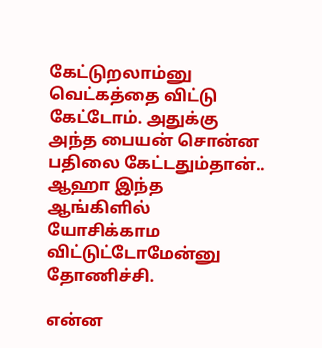கேட்டுறலாம்னு வெட்கத்தை விட்டு கேட்டோம். அதுக்கு அந்த பையன் சொன்ன பதிலை கேட்டதும்தான்.. ஆஹா இந்த ஆங்கிளில் யோசிக்காம விட்டுட்டோமேன்னு தோணிச்சி.

என்ன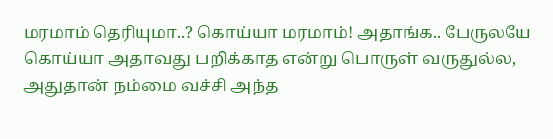மரமாம் தெரியுமா..? கொய்யா மரமாம்! அதாங்க.. பேருலயே கொய்யா அதாவது பறிக்காத என்று பொருள் வருதுல்ல, அதுதான் நம்மை வச்சி அந்த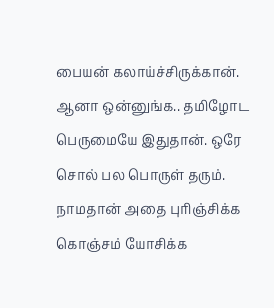பையன் கலாய்ச்சிருக்கான். ஆனா ஒன்னுங்க.. தமிழோட பெருமையே இதுதான். ஒரே சொல் பல பொருள் தரும். நாமதான் அதை புரிஞ்சிக்க கொஞ்சம் யோசிக்க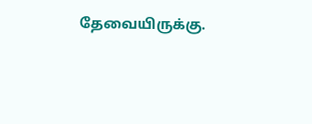தேவையிருக்கு.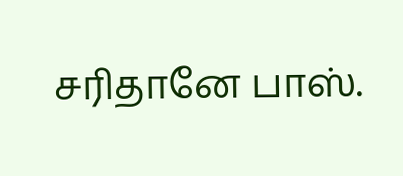சரிதானே பாஸ்.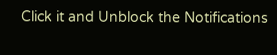Click it and Unblock the Notifications